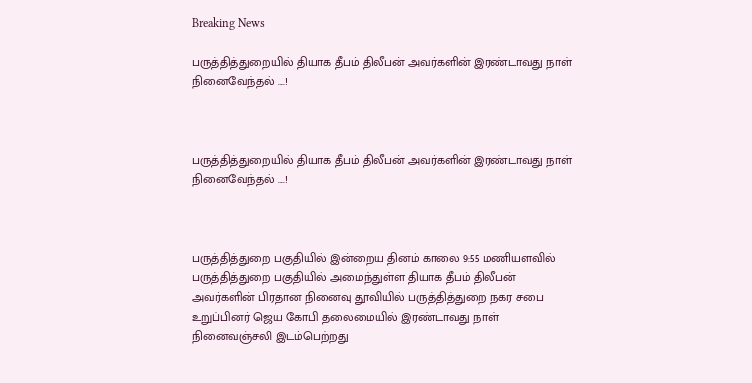Breaking News

பருத்தித்துறையில் தியாக தீபம் திலீபன் அவர்களின் இரண்டாவது நாள் நினைவேந்தல் ....!



பருத்தித்துறையில் தியாக தீபம் திலீபன் அவர்களின் இரண்டாவது நாள் நினைவேந்தல் ....!



பருத்தித்துறை பகுதியில் இன்றைய தினம் காலை 9:55 மணியளவில் பருத்தித்துறை பகுதியில் அமைந்துள்ள தியாக தீபம் திலீபன் அவர்களின் பிரதான நினைவு தூவியில் பருத்தித்துறை நகர சபை உறுப்பினர் ஜெய கோபி தலைமையில் இரண்டாவது நாள் நினைவஞ்சலி இடம்பெற்றது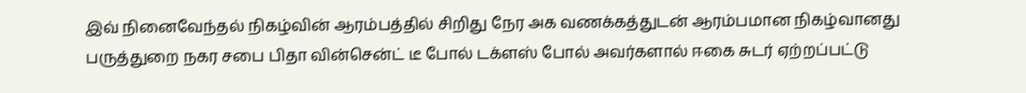இவ் நினைவேந்தல் நிகழ்வின் ஆரம்பத்தில் சிறிது நேர அக வணக்கத்துடன் ஆரம்பமான நிகழ்வானது பருத்துறை நகர சபை பிதா வின்சென்ட் டீ போல் டக்ளஸ் போல் அவர்களால் ஈகை சுடர் ஏற்றப்பட்டு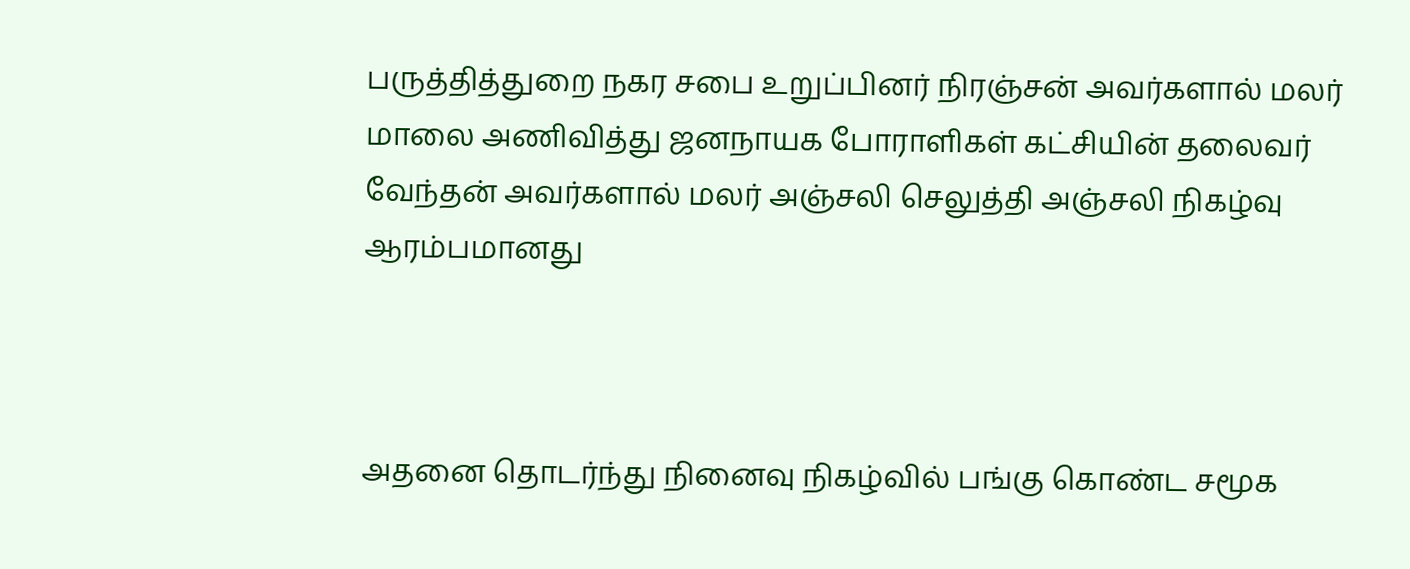பருத்தித்துறை நகர சபை உறுப்பினர் நிரஞ்சன் அவர்களால் மலர் மாலை அணிவித்து ஜனநாயக போராளிகள் கட்சியின் தலைவர் வேந்தன் அவர்களால் மலர் அஞ்சலி செலுத்தி அஞ்சலி நிகழ்வு ஆரம்பமானது



அதனை தொடர்ந்து நினைவு நிகழ்வில் பங்கு கொண்ட சமூக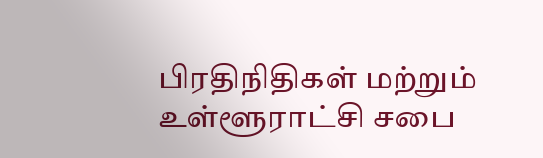பிரதிநிதிகள் மற்றும் உள்ளூராட்சி சபை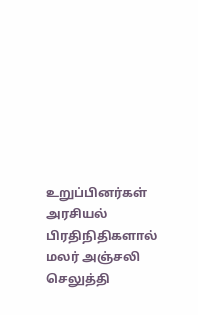உறுப்பினர்கள் அரசியல் பிரதிநிதிகளால் மலர் அஞ்சலி செலுத்தி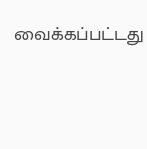வைக்கப்பட்டது